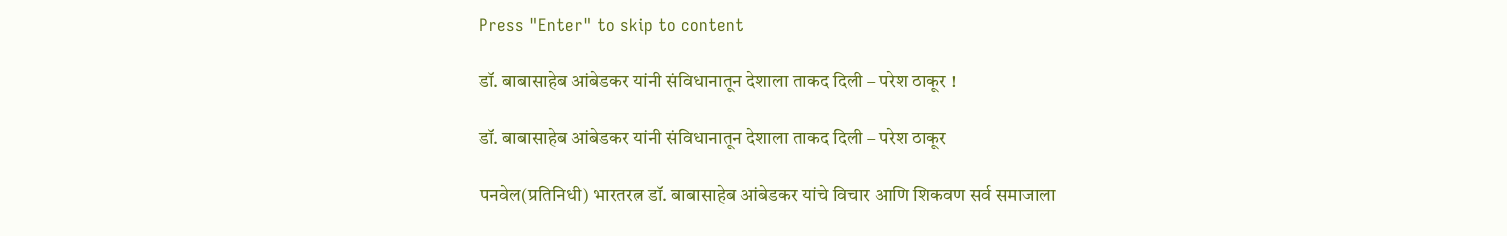Press "Enter" to skip to content

डॉ. बाबासाहेब आंबेडकर यांनी संविधानातून देशाला ताकद दिली – परेश ठाकूर !

डॉ. बाबासाहेब आंबेडकर यांनी संविधानातून देशाला ताकद दिली – परेश ठाकूर

पनवेल(प्रतिनिधी) भारतरत्न डॉ. बाबासाहेब आंबेडकर यांचे विचार आणि शिकवण सर्व समाजाला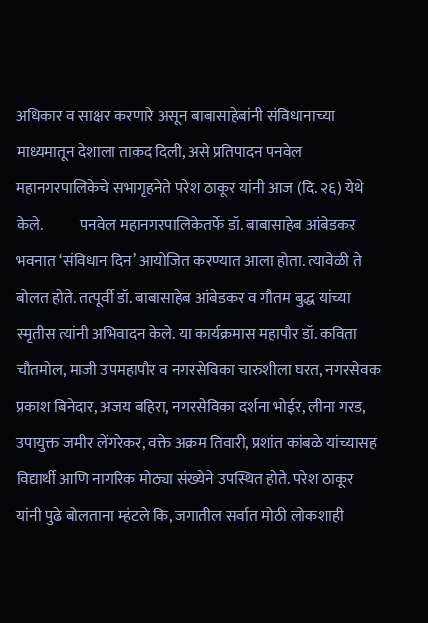अधिकार व साक्षर करणारे असून बाबासाहेबांनी संविधानाच्या माध्यमातून देशाला ताकद दिली, असे प्रतिपादन पनवेल महानगरपालिकेचे सभागृहनेते परेश ठाकूर यांनी आज (दि. २६) येथे केले.            पनवेल महानगरपालिकेतर्फे डॉ. बाबासाहेब आंबेडकर भवनात ‘संविधान दिन’ आयोजित करण्यात आला होता. त्यावेळी ते बोलत होते. तत्पूर्वी डॉ. बाबासाहेब आंबेडकर व गौतम बुद्ध यांच्या स्मृतीस त्यांनी अभिवादन केले. या कार्यक्रमास महापौर डॉ. कविता चौतमोल, माजी उपमहापौर व नगरसेविका चारुशीला घरत, नगरसेवक प्रकाश बिनेदार, अजय बहिरा, नगरसेविका दर्शना भोईर, लीना गरड, उपायुक्त जमीर लेंगरेकर, वक्ते अक्रम तिवारी, प्रशांत कांबळे यांच्यासह विद्यार्थी आणि नागरिक मोठ्या संख्येने उपस्थित होते. परेश ठाकूर यांनी पुढे बोलताना म्हंटले कि, जगातील सर्वात मोठी लोकशाही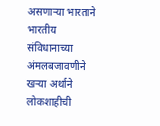असणार्‍या भारताने भारतीय संविधानाच्या अंमलबजावणीने खर्‍या अर्थाने लोकशाहीची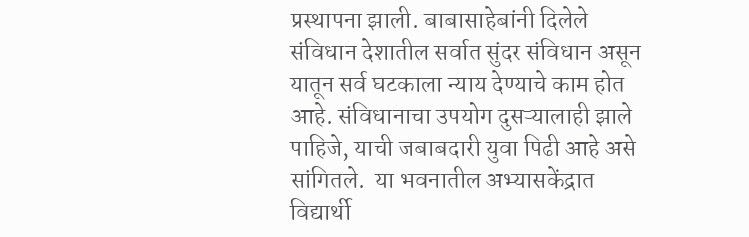प्रस्थापना झाली. बाबासाहेबांनी दिलेले संविधान देशातील सर्वात सुंदर संविधान असून यातून सर्व घटकाला न्याय देण्याचे काम होत आहे. संविधानाचा उपयोग दुसऱ्यालाही झाले पाहिजे, याची जबाबदारी युवा पिढी आहे असे सांगितले.  या भवनातील अभ्यासकेंद्रात विद्यार्थी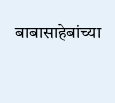बाबासाहेबांच्या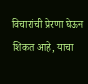विचारांची प्रेरणा घेऊन शिकत आहे, याचा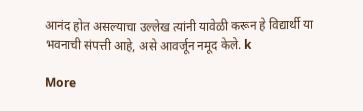आनंद होत असल्याचा उल्लेख त्यांनी यावेळी करून हे विद्यार्थी या भवनाची संपत्ती आहे, असे आवर्जून नमूद केले. k

More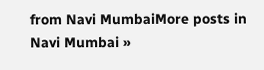from Navi MumbaiMore posts in Navi Mumbai »